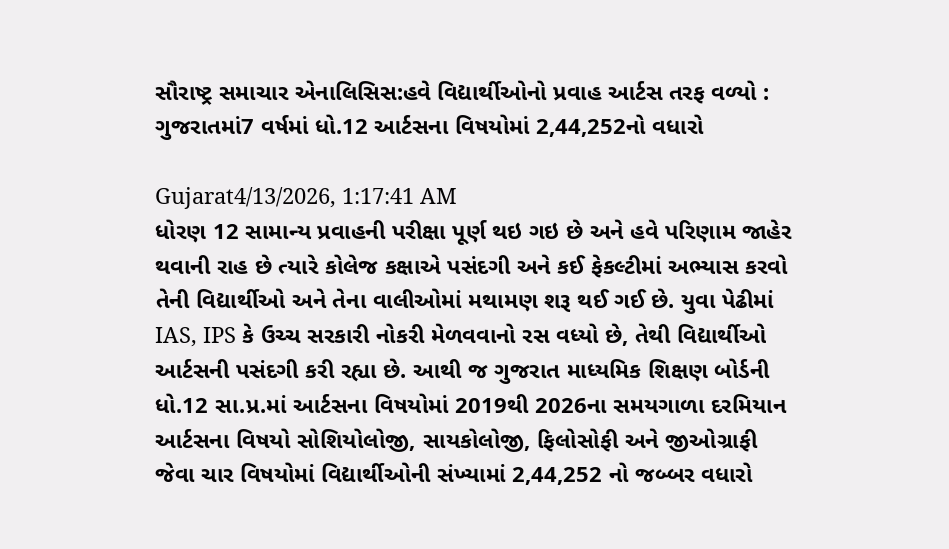સૌરાષ્ટ્ર સમાચાર એનાલિસિસ:હવે વિદ્યાર્થીઓનો પ્રવાહ આર્ટસ તરફ વળ્યો : ગુજરાતમાં7 વર્ષમાં ધો.12 આર્ટસના વિષયોમાં 2,44,252નો વધારો

Gujarat4/13/2026, 1:17:41 AM
ધોરણ 12 સામાન્ય પ્રવાહની પરીક્ષા પૂર્ણ થઇ ગઇ છે અને હવે પરિણામ જાહેર થવાની રાહ છે ત્યારે કોલેજ કક્ષાએ પસંદગી અને કઈ ફેકલ્ટીમાં અભ્યાસ કરવો તેની વિદ્યાર્થીઓ અને તેના વાલીઓમાં મથામણ શરૂ થઈ ગઈ છે. યુવા પેઢીમાં IAS, IPS કે ઉચ્ચ સરકારી નોકરી મેળવવાનો રસ વધ્યો છે, તેથી વિદ્યાર્થીઓ આર્ટસની પસંદગી કરી રહ્યા છે. આથી જ ગુજરાત માધ્યમિક શિક્ષણ બોર્ડની ધો.12 સા.પ્ર.માં આર્ટસના વિષયોમાં 2019થી 2026ના સમયગાળા દરમિયાન આર્ટસના વિષયો સોશિયોલોજી, સાયકોલોજી, ફિલોસોફી અને જીઓગ્રાફી જેવા ચાર વિષયોમાં વિદ્યાર્થીઓની સંખ્યામાં 2,44,252 નો જબ્બર વધારો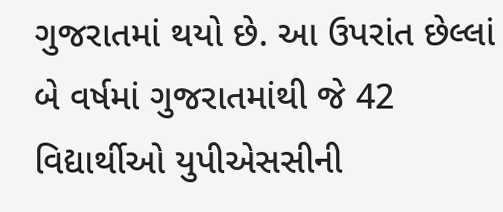ગુજરાતમાં થયો છે. આ ઉપરાંત છેલ્લાં બે વર્ષમાં ગુજરાતમાંથી જે 42 વિદ્યાર્થીઓ યુપીએસસીની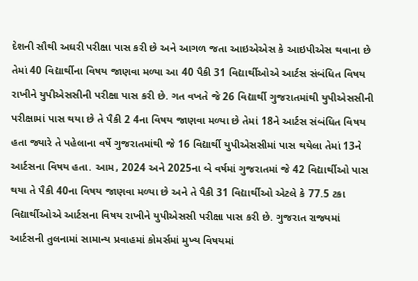દેશની સૌથી અઘરી પરીક્ષા પાસ કરી છે અને આગળ જતા આઇએએસ કે આઇપીએસ થવાના છે તેમાં 40 વિદ્યાર્થીના વિષય જાણવા મળ્યા આ 40 પૈકી 31 વિદ્યાર્થીઓએ આર્ટસ સંબંધિત વિષય રાખીને યુપીએસસીની પરીક્ષા પાસ કરી છે. ગત વખતે જે 26 વિદ્યાર્થી ગુજરાતમાંથી યુપીએસસીની પરીક્ષામાં પાસ થયા છે તે પૈકી 2 4ના વિષય જાણવા મળ્યા છે તેમાં 18ને આર્ટસ સંબંધિત વિષય હતા જ્યારે તે પહેલાના વર્ષે ગુજરાતમાંથી જે 16 વિદ્યાર્થી યુપીએસસીમાં પાસ થયેલા તેમાં 13ને આર્ટસના વિષય હતા. આમ, 2024 અને 2025ના બે વર્ષમાં ગુજરાતમાં જે 42 વિદ્યાર્થીઓ પાસ થયા તે પૈકી 40ના વિષય જાણવા મળ્યા છે અને તે પૈકી 31 વિદ્યાર્થીઓ એટલે કે 77.5 ટકા વિદ્યાર્થીઓએ આર્ટસના વિષય રાખીને યુપીએસસી પરીક્ષા પાસ કરી છે. ગુજરાત રાજ્યમાં આર્ટસની તુલનામાં સામાન્ય પ્રવાહમાં કોમર્સમાં મુખ્ય વિષયમાં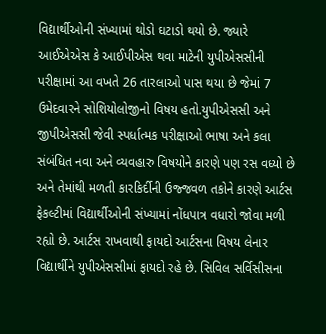વિદ્યાર્થીઓની સંખ્યામાં થોડો ઘટાડો થયો છે. જ્યારે આઈએએસ કે આઈપીએસ થવા માટેની યુપીએસસીની પરીક્ષામાં આ વખતે 26 તારલાઓ પાસ થયા છે જેમાં 7 ઉમેદવારને સોશિયોલોજીનો વિષય હતો.યુપીએસસી અને જીપીએસસી જેવી સ્પર્ધાત્મક પરીક્ષાઓ ભાષા અને કલા સંબંધિત નવા અને વ્યવહારુ વિષયોને કારણે પણ રસ વધ્યો છે અને તેમાંથી મળતી કારકિર્દીની ઉજ્જવળ તકોને કારણે આર્ટસ ફેકલ્ટીમાં વિદ્યાર્થીઓની સંખ્યામાં નોંધપાત્ર વધારો જોવા મળી રહ્યો છે. આર્ટસ રાખવાથી ફાયદો આર્ટસના વિષય લેનાર વિદ્યાર્થીને યુપીએસસીમાં ફાયદો રહે છે. સિવિલ સર્વિસીસના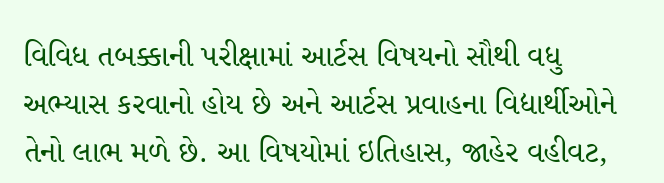વિવિધ તબક્કાની પરીક્ષામાં આર્ટસ વિષયનો સૌથી વધુ અભ્યાસ કરવાનો હોય છે અને આર્ટસ પ્રવાહના વિદ્યાર્થીઓને તેનો લાભ મળે છે. આ વિષયોમાં ઇતિહાસ, જાહેર વહીવટ,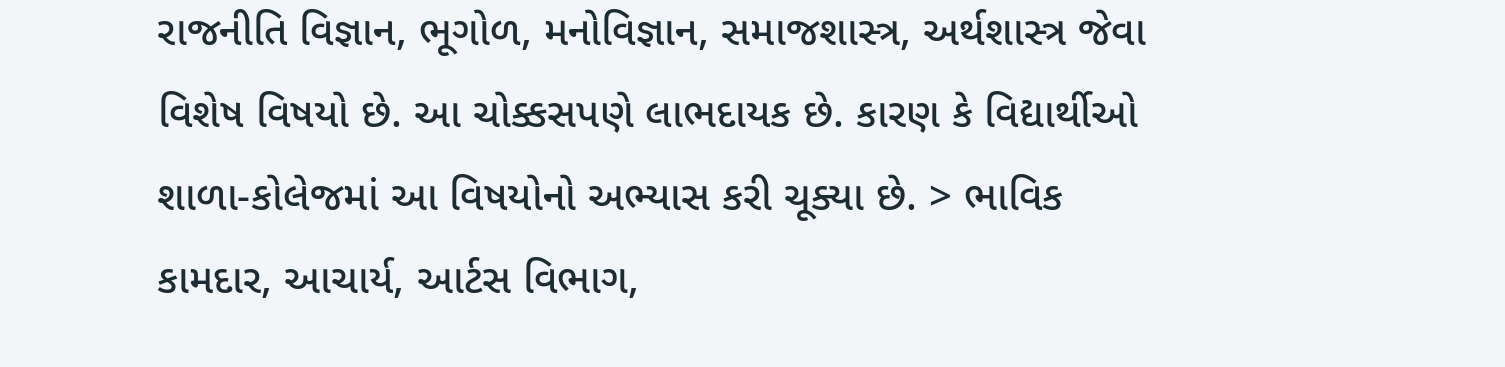રાજનીતિ વિજ્ઞાન, ભૂગોળ, મનોવિજ્ઞાન, સમાજશાસ્ત્ર, અર્થશાસ્ત્ર જેવા વિશેષ વિષયો છે. આ ચોક્કસપણે લાભદાયક છે. કારણ કે વિદ્યાર્થીઓ શાળા-કોલેજમાં આ વિષયોનો અભ્યાસ કરી ચૂક્યા છે. > ભાવિક કામદાર, આચાર્ય, આર્ટસ વિભાગ,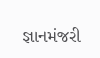જ્ઞાનમંજરી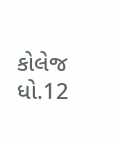કોલેજ ધો.12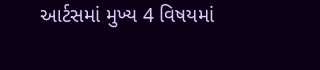આર્ટસમાં મુખ્ય 4 વિષયમાં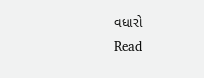વધારો
Read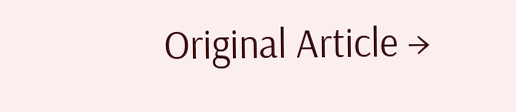Original Article →